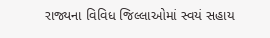રાજ્યના વિવિધ જિલ્લાઓમાં સ્વયં સહાય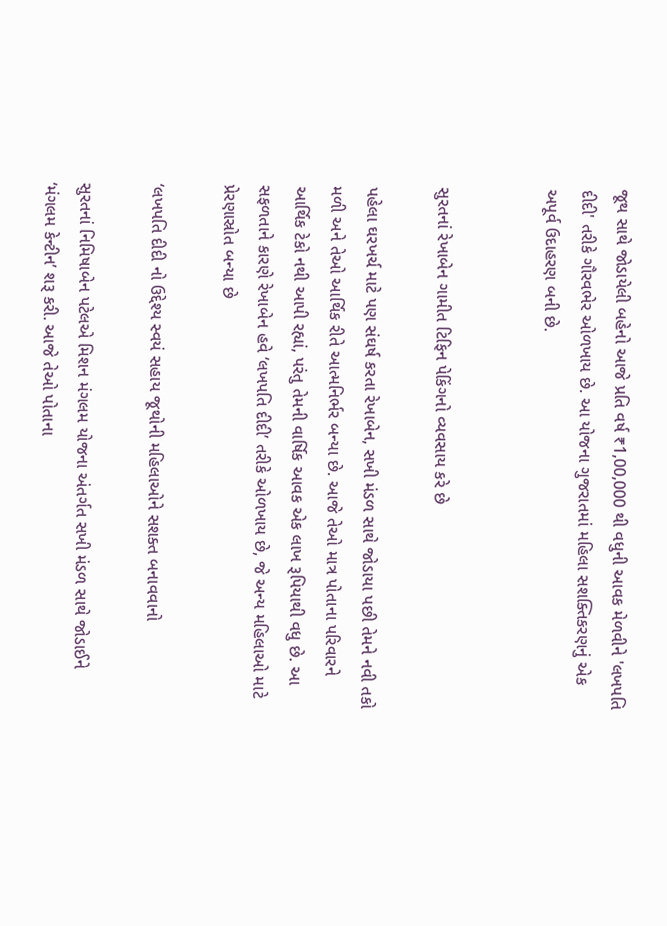જૂથ સાથે જોડાયેલી બહેનો આજે પ્રતિ વર્ષ ₹1,00,000 થી વધુની આવક મેળવીને 'લખપતિ દીદી' તરીકે ગૌરવભેર ઓળખાય છે. આ યોજના ગુજરાતમાં મહિલા સશક્તિકરણનું એક અપૂર્વ ઉદાહરણ બની છે.


સુરતનાં રેખાબેન ગામીત ટિફિન પેકિંગનો વ્યવસાય કરે છે

પહેલા ઘરખર્ચ માટે પણ સંઘર્ષ કરતા રેખાબેન, સખી મંડળ સાથે જોડાયા પછી તેમને નવી તકો મળી અને તેઓ આર્થિક રીતે આત્મનિર્ભર બન્યા છે. આજે તેઓ માત્ર પોતાના પરિવારને આર્થિક ટેકો નથી આપી રહ્યાં, પરંતુ તેમની વાર્ષિક આવક એક લાખ રૂપિયાથી વધુ છે. આ સફળતાને કારણે રેખાબેન હવે ‘લખપતિ દીદી’ તરીકે ઓળખાય છે, જે અન્ય મહિલાઓ માટે પ્રેરણાસ્રોત બન્યા છે

‘લખપતિ દીદી નો ઉદ્દેશ્ય સ્વયં સહાય જૂથોની મહિલાઓને સશક્ત બનાવવાનો

સુરતનાં નિમિષાબેન પટેલએ મિશન મંગલમ યોજના અંતર્ગત સખી મંડળ સાથે જોડાઈને ‘મંગલમ કેન્ટીન’ શરૂ કરી. આજે તેઓ પોતાના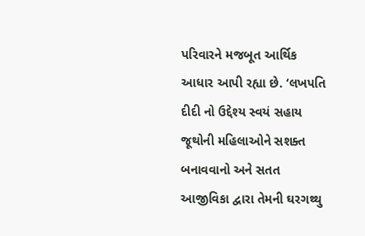પરિવારને મજબૂત આર્થિક આધાર આપી રહ્યા છે. ‘લખપતિ દીદી નો ઉદ્દેશ્ય સ્વયં સહાય જૂથોની મહિલાઓને સશક્ત બનાવવાનો અને સતત આજીવિકા દ્વારા તેમની ઘરગથ્થુ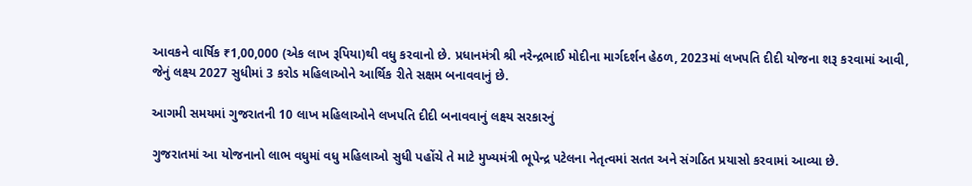આવકને વાર્ષિક ₹1,00,000 (એક લાખ રૂપિયા)થી વધુ કરવાનો છે. પ્રધાનમંત્રી શ્રી નરેન્દ્રભાઈ મોદીના માર્ગદર્શન હેઠળ, 2023માં લખપતિ દીદી યોજના શરૂ કરવામાં આવી, જેનું લક્ષ્ય 2027 સુધીમાં 3 કરોડ મહિલાઓને આર્થિક રીતે સક્ષમ બનાવવાનું છે.

આગમી સમયમાં ગુજરાતની 10 લાખ મહિલાઓને લખપતિ દીદી બનાવવાનું લક્ષ્ય સરકારનું

ગુજરાતમાં આ યોજનાનો લાભ વધુમાં વધુ મહિલાઓ સુધી પહોંચે તે માટે મુખ્યમંત્રી ભૂપેન્દ્ર પટેલના નેતૃત્વમાં સતત અને સંગઠિત પ્રયાસો કરવામાં આવ્યા છે.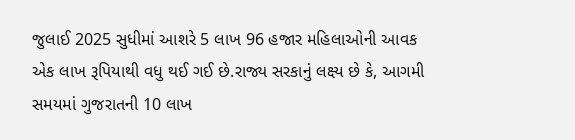જુલાઈ 2025 સુધીમાં આશરે 5 લાખ 96 હજાર મહિલાઓની આવક એક લાખ રૂપિયાથી વધુ થઈ ગઈ છે.રાજ્ય સરકાનું લક્ષ્ય છે કે, આગમી સમયમાં ગુજરાતની 10 લાખ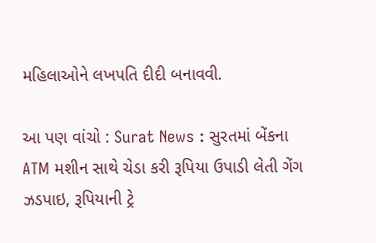મહિલાઓને લખપતિ દીદી બનાવવી.

આ પણ વાંચો : Surat News : સુરતમાં બેંકના ATM મશીન સાથે ચેડા કરી રૂપિયા ઉપાડી લેતી ગેંગ ઝડપાઇ, રૂપિયાની ટ્રે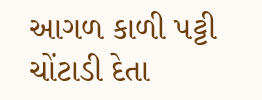આગળ કાળી પટ્ટી ચોંટાડી દેતા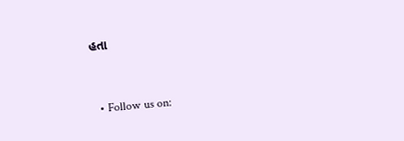હતા



  • Follow us on: